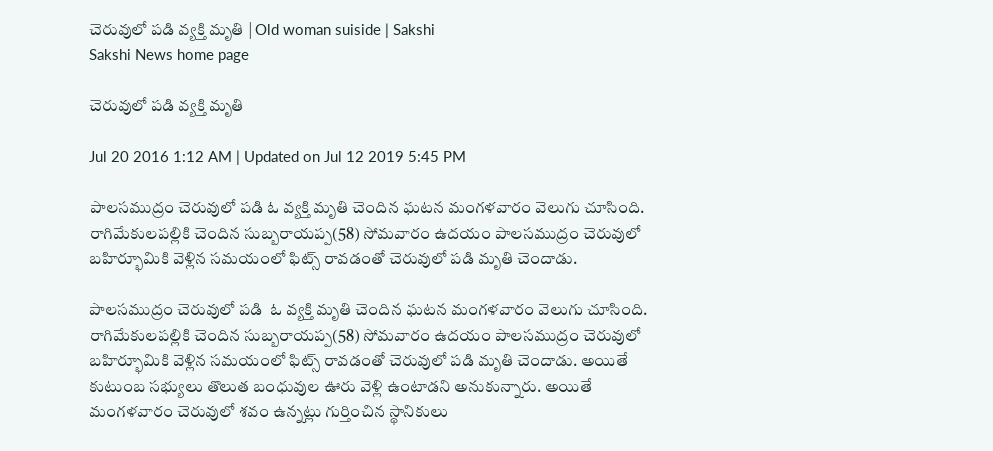చెరువులో పడి వ్యక్తి మృతి | Old woman suiside | Sakshi
Sakshi News home page

చెరువులో పడి వ్యక్తి మృతి

Jul 20 2016 1:12 AM | Updated on Jul 12 2019 5:45 PM

పాలసముద్రం చెరువులో పడి ఓ వ్యక్తి మృతి చెందిన ఘటన మంగళవారం వెలుగు చూసింది. రాగిమేకులపల్లికి చెందిన సుబ్బరాయప్ప(58) సోమవారం ఉదయం పాలసముద్రం చెరువులో బహిర్భూమికి వెళ్లిన సమయంలో ఫిట్స్‌ రావడంతో చెరువులో పడి మృతి చెందాడు.

పాలసముద్రం చెరువులో పడి  ఓ వ్యక్తి మృతి చెందిన ఘటన మంగళవారం వెలుగు చూసింది. రాగిమేకులపల్లికి చెందిన సుబ్బరాయప్ప(58) సోమవారం ఉదయం పాలసముద్రం చెరువులో బహిర్భూమికి వెళ్లిన సమయంలో ఫిట్స్‌ రావడంతో చెరువులో పడి మృతి చెందాడు. అయితే కుటుంబ సభ్యులు తొలుత బంధువుల ఊరు వెళ్లి ఉంటాడని అనుకున్నారు. అయితే మంగళవారం చెరువులో శవం ఉన్నట్లు గుర్తించిన స్థానికులు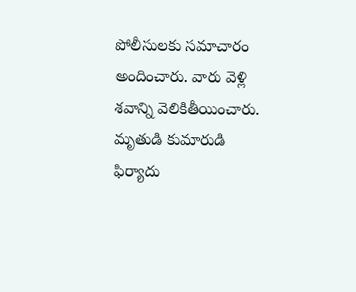పోలీసులకు సమాచారం అందించారు. వారు వెళ్లి శవాన్ని వెలికితీయించారు. మృతుడి కుమారుడి ఫిర్యాదు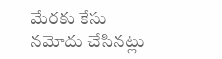మేరకు కేసు నమోదు చేసినట్లు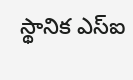స్థానిక ఎస్‌ఐ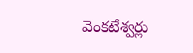వెంకటేశ్వర్లు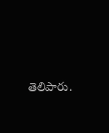తెలిపారు.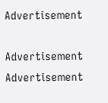Advertisement

Advertisement
Advertisement